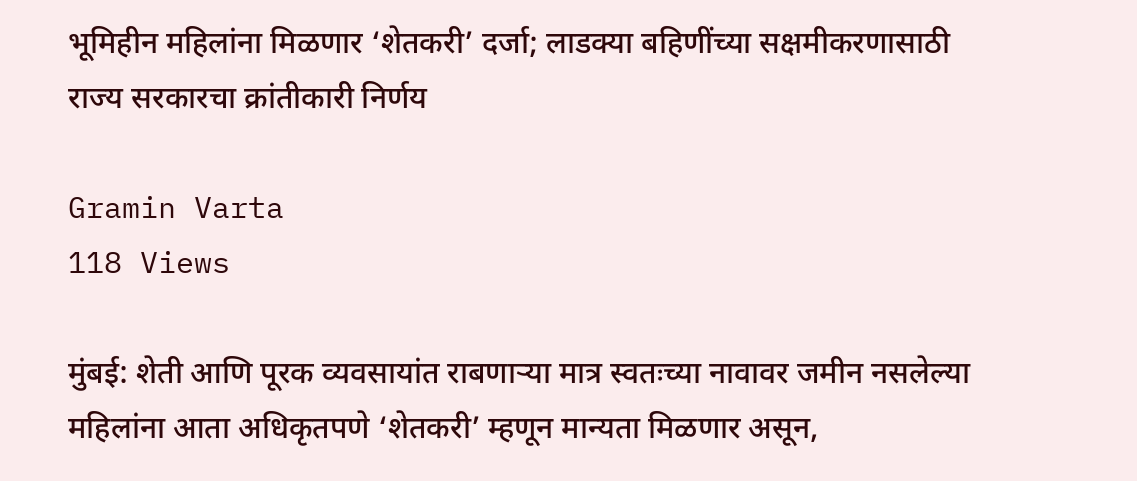भूमिहीन महिलांना मिळणार ‘शेतकरी’ दर्जा; लाडक्या बहिणींच्या सक्षमीकरणासाठी राज्य सरकारचा क्रांतीकारी निर्णय

Gramin Varta
118 Views

मुंबई: शेती आणि पूरक व्यवसायांत राबणाऱ्या मात्र स्वतःच्या नावावर जमीन नसलेल्या महिलांना आता अधिकृतपणे ‘शेतकरी’ म्हणून मान्यता मिळणार असून,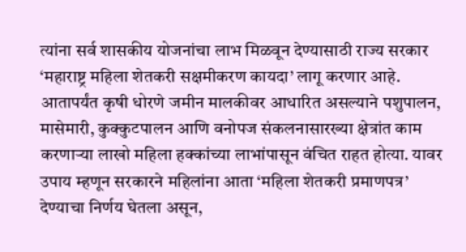त्यांना सर्व शासकीय योजनांचा लाभ मिळवून देण्यासाठी राज्य सरकार ‘महाराष्ट्र महिला शेतकरी सक्षमीकरण कायदा’ लागू करणार आहे. आतापर्यंत कृषी धोरणे जमीन मालकीवर आधारित असल्याने पशुपालन, मासेमारी, कुक्कुटपालन आणि वनोपज संकलनासारख्या क्षेत्रांत काम करणाऱ्या लाखो महिला हक्कांच्या लाभांपासून वंचित राहत होत्या. यावर उपाय म्हणून सरकारने महिलांना आता ‘महिला शेतकरी प्रमाणपत्र’ देण्याचा निर्णय घेतला असून,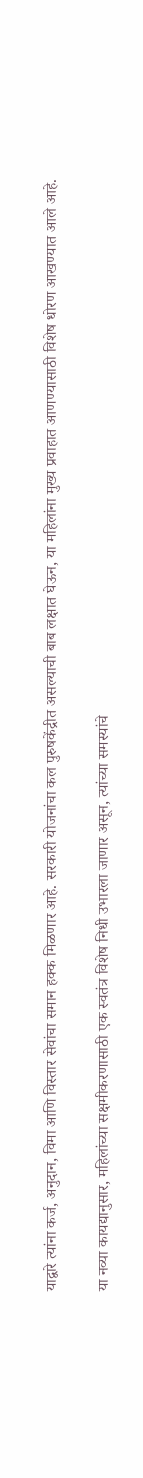याद्वारे त्यांना कर्ज, अनुदान, विमा आणि विस्तार सेवांचा समान हक्क मिळणार आहे. सरकारी योजनांचा कल पुरुषकेंद्रीत असल्याची बाब लक्षात घेऊन, या महिलांना मुख्य प्रवाहात आणण्यासाठी विशेष धोरण आखण्यात आले आहे.

या नव्या कायद्यानुसार, महिलांच्या सक्षमीकरणासाठी एक स्वतंत्र विशेष निधी उभारला जाणार असून, त्यांच्या समस्यांचे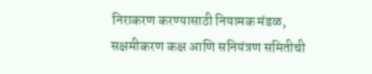निराकरण करण्यासाठी नियामक मंडळ, सक्षमीकरण कक्ष आणि सनियंत्रण समितीची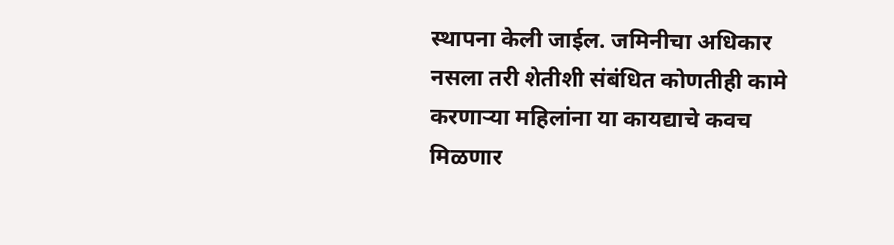स्थापना केली जाईल. जमिनीचा अधिकार नसला तरी शेतीशी संबंधित कोणतीही कामे करणाऱ्या महिलांना या कायद्याचे कवच मिळणार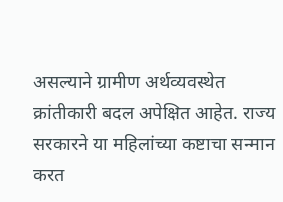असल्याने ग्रामीण अर्थव्यवस्थेत क्रांतीकारी बदल अपेक्षित आहेत. राज्य सरकारने या महिलांच्या कष्टाचा सन्मान करत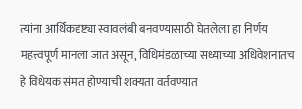त्यांना आर्थिकदृष्ट्या स्वावलंबी बनवण्यासाठी घेतलेला हा निर्णय महत्त्वपूर्ण मानला जात असून, विधिमंडळाच्या सध्याच्या अधिवेशनातच हे विधेयक संमत होण्याची शक्यता वर्तवण्यात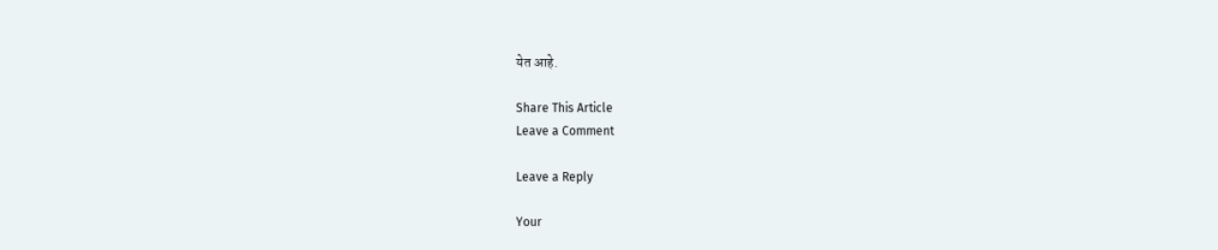येत आहे.

Share This Article
Leave a Comment

Leave a Reply

Your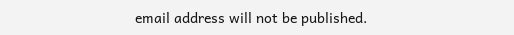email address will not be published.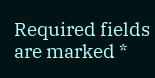Required fields are marked *